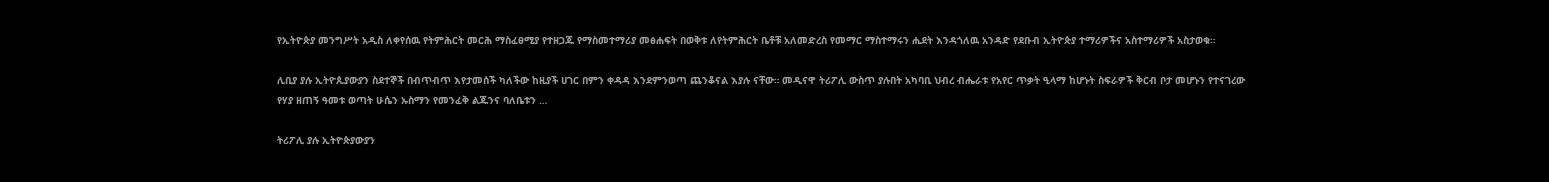የኢትዮጵያ መንግሥት አዲስ ለቀየሰዉ የትምሕርት መርሕ ማስፈፀሚያ የተዘጋጁ የማስመተማሪያ መፅሐፍት በወቅቱ ለየትምሕርት ቤቶቹ አለመድረስ የመማር ማስተማሩን ሒደት እንዳጎለዉ አንዳድ የደቡብ ኢትዮጵያ ተማሪዎችና አስተማሪዎች አስታወቁ።

ሊቢያ ያሉ ኢትዮጲያውያን ስደተኞች በብጥብጥ እየታመሰች ካለችው ከዚያች ሀገር በምን ቀዳዳ እንደምንወጣ ጨንቆናል እያሉ ናቸው። መዲናዋ ትሪፖሊ ውስጥ ያሉበት አካባቢ ህብረ ብሔራቱ የአየር ጥቃት ዒላማ ከሆኑት ስፍራዎች ቅርብ ቦታ መሆኑን የተናገረው የሃያ ዘጠኝ ዓመቱ ወጣት ሁሴን ኡስማን የመንፈቅ ልጁንና ባለቤቱን …

ትሪፖሊ ያሉ ኢትዮጵያውያን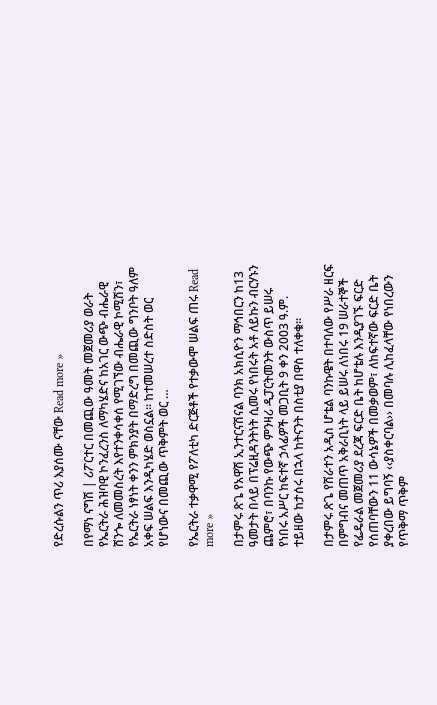የድረሱልን ጥሪ እያሰሙ ናቸው Read more »

በየማነ ናግሽ | ሪፖርተር በመጪው ዓመት መጀመሪያ ወራት የኤርትራ ሕዝባዊ ኮንፈረንስ ለማካሄድና ከአገር ውጭ ብሔራዊ ሸንጐ ለመመስረት እየተንቀሳቀሰ የሚገኘው ብሔራዊ ኮሚሽን፣ የኤርትራ ነፃነት ቀንን ምክንያት በማድረግ በመጪው ግንቦት ዓለም አቀፍ ሠልፍ እንዲካሄድ ወስኗል፡፡ ከተመሠረተ ስድስት ወር የሆነውና በመጪው ጥቅምት ወር …

የኤርትራ ተቃዋሚ የፖለቲካ ድርጅቶች የተቃውሞ ሠልፍ ጠሩ Read more »

በታምሩ ጽጌ የአዋሽ ኢንተርናሽናል ባንክ አክሲዮን ማኅበርን ከ13 ዓመታት በላይ በፕሬዚዳንትነት ሲመሩ የነበሩት አቶ ለይኩን ብርሃኑን ጨምሮ፣ በባንኩ የውጭ ምንዛሪ ዲፓርትመንት ውስጥ ይሠሩ የነበሩ አሥር ከፍተኛ ኃላፊዎች መጋቢት 9 ቀን 2003 ዓ.ም. ተይዘው ከታሰሩ በኋላ ከትናንት በስቲያ በዋስ ተለቀቁ፡፡

በታምሩ ጽጌ የሸራተን አዲስ ሆቴል ባንኩዌት በተባለው የሥራ ዘርፍ በምግብና መጠጥ አቅራቢነት ላይ ይሠሩ ለነበሩ 19 ሠራተኞች የፌዴራል መጀመሪያ ደረጃ ፍርድ ቤት ከሆቴሉ እንዲያገኙ ፍርድ የሰጠባቸውን 11 ውሳኔዎች በመቃወም፣ ለከፍተኛው ፍርድ ቤት ያቀረበው ይግባኝ ‹‹ያስቀርባል›› በመባሉ ሊከፈላቸው የነበረውን የጥቅማ ጥቅም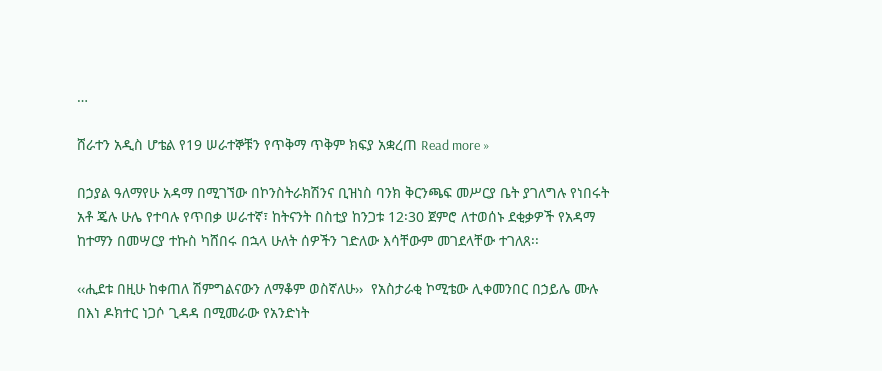…

ሸራተን አዲስ ሆቴል የ19 ሠራተኞቹን የጥቅማ ጥቅም ክፍያ አቋረጠ Read more »

በኃያል ዓለማየሁ አዳማ በሚገኘው በኮንስትራክሽንና ቢዝነስ ባንክ ቅርንጫፍ መሥርያ ቤት ያገለግሉ የነበሩት አቶ ጄሉ ሁሌ የተባሉ የጥበቃ ሠራተኛ፣ ከትናንት በስቲያ ከንጋቱ 12፡30 ጀምሮ ለተወሰኑ ደቂቃዎች የአዳማ ከተማን በመሣርያ ተኩስ ካሸበሩ በኋላ ሁለት ሰዎችን ገድለው እሳቸውም መገደላቸው ተገለጸ፡፡

‹‹ሒደቱ በዚሁ ከቀጠለ ሽምግልናውን ለማቆም ወስኛለሁ››  የአስታራቂ ኮሚቴው ሊቀመንበር በኃይሌ ሙሉ በእነ ዶክተር ነጋሶ ጊዳዳ በሚመራው የአንድነት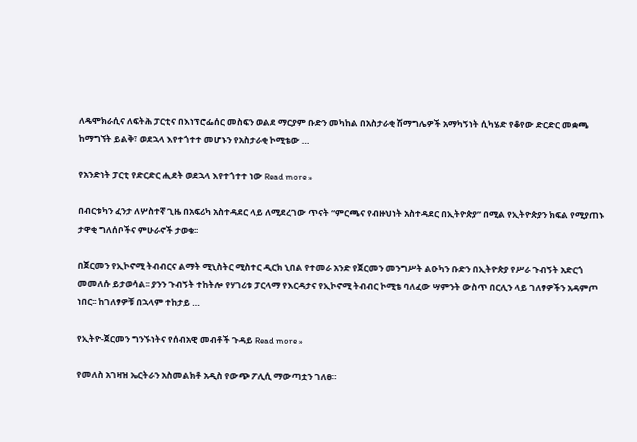ለዴሞክራሲና ለፍትሕ ፓርቲና በእነፕሮፌሰር መስፍን ወልደ ማርያም ቡድን መካከል በአስታራቂ ሽማግሌዎች አማካኝነት ሲካሄድ የቆየው ድርድር መቋጫ ከማግኘት ይልቅ፣ ወደኋላ እየተጎተተ መሆኑን የአስታራቂ ኮሚቴው …

የአንድነት ፓርቲ የድርድር ሒደት ወደኋላ እየተጎተተ ነው Read more »

በብርቱካን ፈንታ ለሦስተኛ ጊዜ በአፍሪካ አስተዳደር ላይ ለሚደረገው ጥናት “ምርጫና የብዙህነት አስተዳደር በኢትዮጵያ” በሚል የኢትዮጵያን ክፍል የሚያጠኑ ታዋቂ ግለሰቦችና ምሁራኖች ታወቁ፡፡

በጀርመን የኢኮኖሚ ትብብርና ልማት ሚኒስትር ሚስተር ዲርክ ኒበል የተመራ አንድ የጀርመን መንግሥት ልዑካን ቡድን በኢትዮጵያ የሥራ ጉብኝት አድርጎ መመለሱ ይታወሳል፡፡ ያንን ጉብኝት ተከትሎ የሃገሪቱ ፓርላማ የእርዳታና የኢኮኖሚ ትብብር ኮሚቴ ባለፈው ሣምንት ውስጥ በርሊን ላይ ገለፃዎችን አዳምጦ ነበር፡፡ ከገለፃዎቹ በኋላም ተከታይ …

የኢትዮ-ጀርመን ግንኙነትና የሰብአዊ መብቶች ጉዳይ Read more »

የመለስ አገዛዝ ኤርትራን አስመልክቶ አዲስ የውጭ ፖሊሲ ማውጣቷን ገለፀ።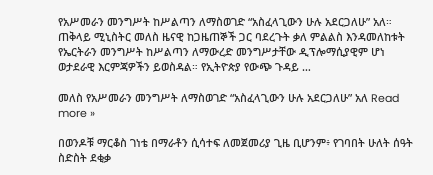የአሥመራን መንግሥት ከሥልጣን ለማስወገድ “አስፈላጊውን ሁሉ አደርጋለሁ” አለ። ጠቅላይ ሚኒስትር መለስ ዜናዊ ከጋዜጠኞች ጋር ባደረጉት ቃለ ምልልስ እንዳመለከቱት የኤርትራን መንግሥት ከሥልጣን ለማውረድ መንግሥታቸው ዲፕሎማሲያዊም ሆነ ወታደራዊ እርምጃዎችን ይወስዳል። የኢትዮጵያ የውጭ ጉዳይ …

መለስ የአሥመራን መንግሥት ለማስወገድ “አስፈላጊውን ሁሉ አደርጋለሁ” አለ Read more »

በወንዶቹ ማርቆስ ገነቴ በማራቶን ሲሳተፍ ለመጀመሪያ ጊዜ ቢሆንም፥ የገባበት ሁለት ሰዓት ስድስት ደቂቃ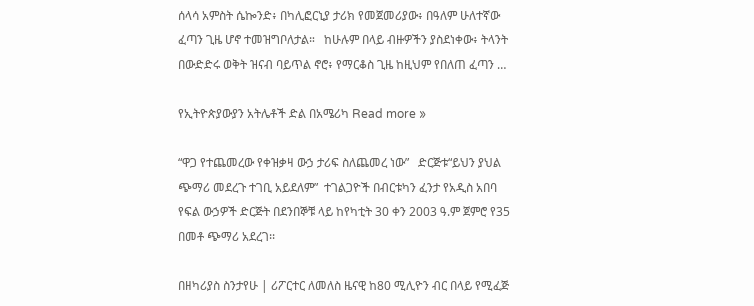ሰላሳ አምስት ሴኰንድ፥ በካሊፎርኒያ ታሪክ የመጀመሪያው፥ በዓለም ሁለተኛው ፈጣን ጊዜ ሆኖ ተመዝግቦለታል።   ከሁሉም በላይ ብዙዎችን ያስደነቀው፥ ትላንት በውድድሩ ወቅት ዝናብ ባይጥል ኖሮ፥ የማርቆስ ጊዜ ከዚህም የበለጠ ፈጣን …

የኢትዮጵያውያን አትሌቶች ድል በአሜሪካ Read more »

“ዋጋ የተጨመረው የቀዝቃዛ ውኃ ታሪፍ ስለጨመረ ነው”   ድርጅቱ“ይህን ያህል ጭማሪ መደረጉ ተገቢ አይደለም”  ተገልጋዮች በብርቱካን ፈንታ የአዲስ አበባ የፍል ውኃዎች ድርጅት በደንበኞቹ ላይ ከየካቲት 30 ቀን 2003 ዓ.ም ጀምሮ የ35 በመቶ ጭማሪ አደረገ፡፡

በዘካሪያስ ስንታየሁ | ሪፖርተር ለመለስ ዜናዊ ከ80 ሚሊዮን ብር በላይ የሚፈጅ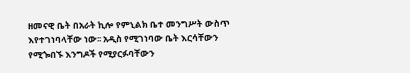ዘመናዊ ቤት በአራት ኪሎ የምኒልክ ቤተ መንግሥት ውስጥ እየተገነባላቸው ነው፡፡ አዲስ የሚገነባው ቤት እርሳቸውን የሚጐበኙ እንግዶች የሚያርፉባቸውን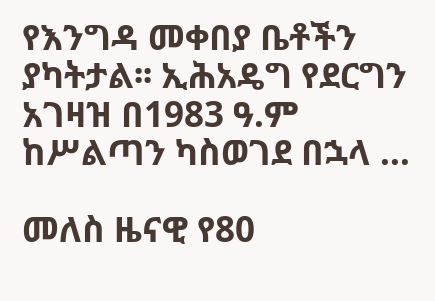የእንግዳ መቀበያ ቤቶችን ያካትታል፡፡ ኢሕአዴግ የደርግን አገዛዝ በ1983 ዓ.ም ከሥልጣን ካስወገደ በኋላ …

መለስ ዜናዊ የ80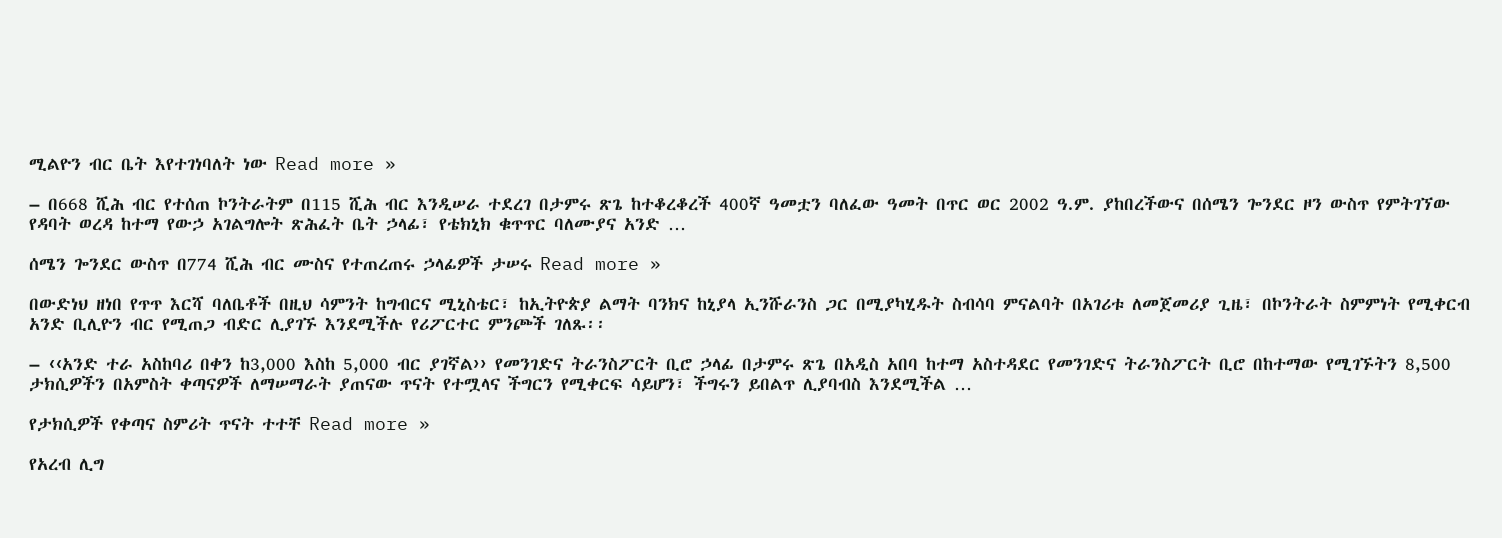ሚልዮን ብር ቤት እየተገነባለት ነው Read more »

– በ668 ሺሕ ብር የተሰጠ ኮንትራትም በ115 ሺሕ ብር እንዲሠራ ተደረገ በታምሩ ጽጌ ከተቆረቆረች 400ኛ ዓመቷን ባለፈው ዓመት በጥር ወር 2002 ዓ.ም. ያከበረችውና በሰሜን ጐንደር ዞን ውስጥ የምትገኘው የዳባት ወረዳ ከተማ የውኃ አገልግሎት ጽሕፈት ቤት ኃላፊ፣ የቴክኒክ ቁጥጥር ባለሙያና አንድ …

ሰሜን ጐንደር ውስጥ በ774 ሺሕ ብር ሙስና የተጠረጠሩ ኃላፊዎች ታሠሩ Read more »

በውድነህ ዘነበ የጥጥ እርሻ ባለቤቶች በዚህ ሳምንት ከግብርና ሚኒስቴር፣ ከኢትዮጵያ ልማት ባንክና ከኒያላ ኢንሹራንስ ጋር በሚያካሂዱት ስብሳባ ምናልባት በአገሪቱ ለመጀመሪያ ጊዜ፣ በኮንትራት ስምምነት የሚቀርብ አንድ ቢሊዮን ብር የሚጠጋ ብድር ሊያገኙ እንደሚችሉ የሪፖርተር ምንጮች ገለጹ፡፡

– ‹‹አንድ ተራ አስከባሪ በቀን ከ3,000 እስከ 5,000 ብር ያገኛል›› የመንገድና ትራንስፖርት ቢሮ ኃላፊ በታምሩ ጽጌ በአዲስ አበባ ከተማ አስተዳደር የመንገድና ትራንስፖርት ቢሮ በከተማው የሚገኙትን 8,500 ታክሲዎችን በአምስት ቀጣናዎች ለማሠማራት ያጠናው ጥናት የተሟላና ችግርን የሚቀርፍ ሳይሆን፣ ችግሩን ይበልጥ ሊያባብስ እንደሚችል …

የታክሲዎች የቀጣና ስምሪት ጥናት ተተቸ Read more »

የአረብ ሊግ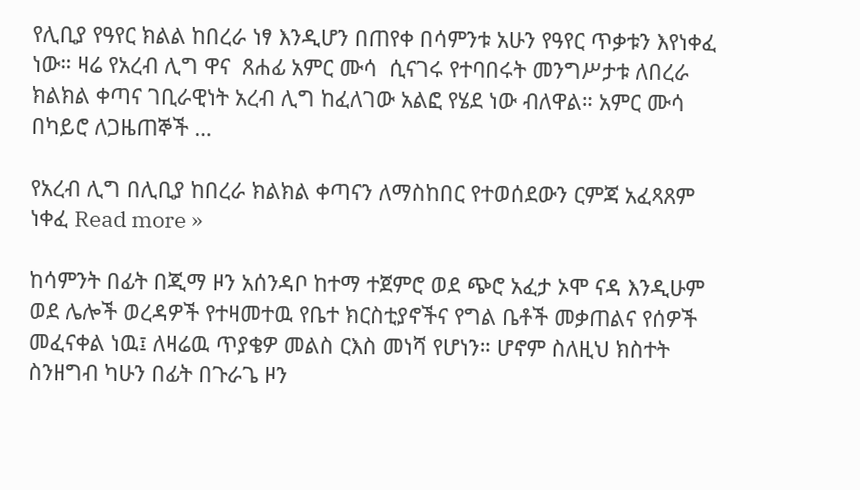የሊቢያ የዓየር ክልል ከበረራ ነፃ እንዲሆን በጠየቀ በሳምንቱ አሁን የዓየር ጥቃቱን እየነቀፈ ነው። ዛሬ የአረብ ሊግ ዋና  ጸሐፊ አምር ሙሳ  ሲናገሩ የተባበሩት መንግሥታቱ ለበረራ ክልክል ቀጣና ገቢራዊነት አረብ ሊግ ከፈለገው አልፎ የሄደ ነው ብለዋል። አምር ሙሳ በካይሮ ለጋዜጠኞች …

የአረብ ሊግ በሊቢያ ከበረራ ክልክል ቀጣናን ለማስከበር የተወሰደውን ርምጃ አፈጻጸም ነቀፈ Read more »

ከሳምንት በፊት በጂማ ዞን አሰንዳቦ ከተማ ተጀምሮ ወደ ጭሮ አፈታ ኦሞ ናዳ እንዲሁም ወደ ሌሎች ወረዳዎች የተዛመተዉ የቤተ ክርስቲያኖችና የግል ቤቶች መቃጠልና የሰዎች መፈናቀል ነዉ፤ ለዛሬዉ ጥያቄዎ መልስ ርእስ መነሻ የሆነን። ሆኖም ስለዚህ ክስተት ስንዘግብ ካሁን በፊት በጉራጌ ዞን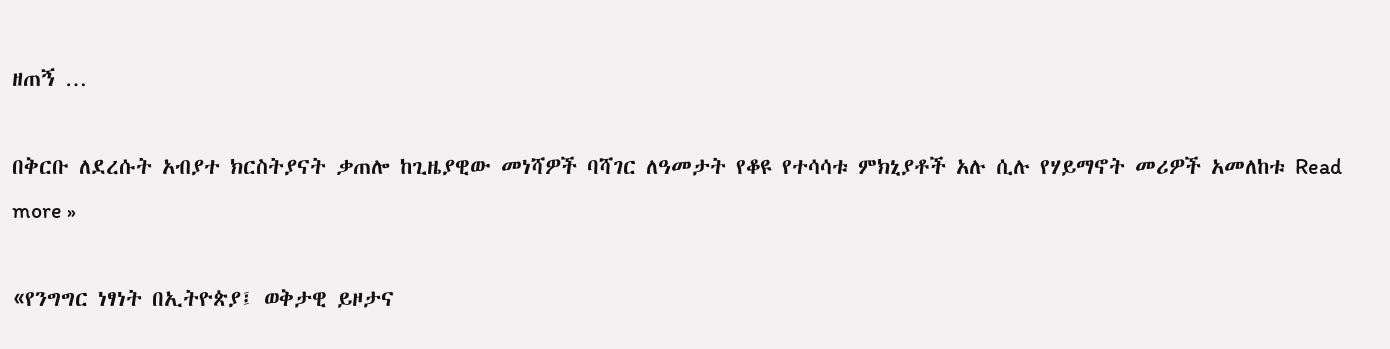ዘጠኝ …

በቅርቡ ለደረሱት አብያተ ክርስትያናት ቃጠሎ ከጊዜያዊው መነሻዎች ባሻገር ለዓመታት የቆዩ የተሳሳቱ ምክኒያቶች አሉ ሲሉ የሃይማኖት መሪዎች አመለከቱ Read more »

«የንግግር ነፃነት በኢትዮጵያ፤ ወቅታዊ ይዞታና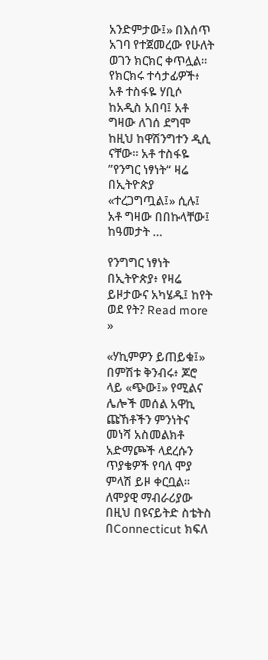አንድምታው፤» በእሰጥ አገባ የተጀመረው የሁለት ወገን ክርክር ቀጥሏል። የክርክሩ ተሳታፊዎች፥ አቶ ተስፋዬ ሃቢሶ ከአዲስ አበባ፤ አቶ ግዛው ለገሰ ደግሞ ከዚህ ከዋሽንግተን ዲሲ ናቸው። አቶ ተስፋዬ ”የንግር ነፃነት“ ዛሬ በኢትዮጵያ «ተረጋግጧል፤» ሲሉ፤ አቶ ግዛው በበኩላቸው፤ ከዓመታት …

የንግግር ነፃነት በኢትዮጵያ፥ የዛሬ ይዞታውና አካሄዱ፤ ከየት ወደ የት? Read more »

«ሃኪምዎን ይጠይቁ፤» በምሽቱ ቅንብሩ፥ ጆሮ ላይ «ጭው፤» የሚልና ሌሎች መሰል አዋኪ ጩኸቶችን ምንነትና መነሻ አስመልክቶ አድማጮች ላደረሱን ጥያቄዎች የባለ ሞያ ምላሽ ይዞ ቀርቧል። ለሞያዊ ማብራሪያው በዚህ በዩናይትድ ስቴትስ በConnecticut ክፍለ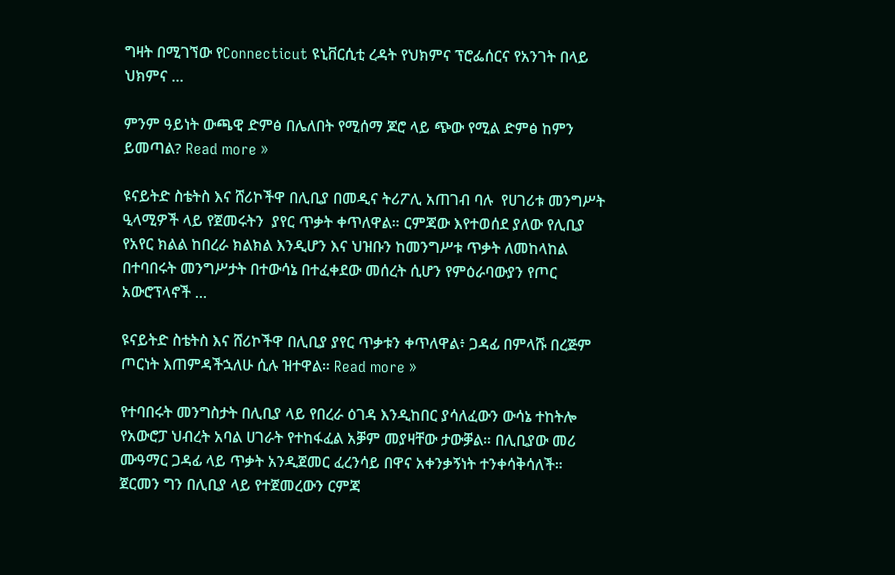ግዛት በሚገኘው የConnecticut ዩኒቨርሲቲ ረዳት የህክምና ፕሮፌሰርና የአንገት በላይ ህክምና …

ምንም ዓይነት ውጫዊ ድምፅ በሌለበት የሚሰማ ጆሮ ላይ ጭው የሚል ድምፅ ከምን ይመጣል? Read more »

ዩናይትድ ስቴትስ እና ሸሪኮችዋ በሊቢያ በመዲና ትሪፖሊ አጠገብ ባሉ  የሀገሪቱ መንግሥት ዒላሚዎች ላይ የጀመሩትን  ያየር ጥቃት ቀጥለዋል። ርምጃው እየተወሰደ ያለው የሊቢያ የአየር ክልል ከበረራ ክልክል እንዲሆን እና ህዝቡን ከመንግሥቱ ጥቃት ለመከላከል በተባበሩት መንግሥታት በተውሳኔ በተፈቀደው መሰረት ሲሆን የምዕራባውያን የጦር አውሮፕላኖች …

ዩናይትድ ስቴትስ እና ሸሪኮችዋ በሊቢያ ያየር ጥቃቱን ቀጥለዋል፥ ጋዳፊ በምላሹ በረጅም ጦርነት እጠምዳችኋለሁ ሲሉ ዝተዋል። Read more »

የተባበሩት መንግስታት በሊቢያ ላይ የበረራ ዕገዳ እንዲከበር ያሳለፈውን ውሳኔ ተከትሎ የአውሮፓ ህብረት አባል ሀገራት የተከፋፈል አቓም መያዛቸው ታውቓል። በሊቢያው መሪ ሙዓማር ጋዳፊ ላይ ጥቃት አንዲጀመር ፈረንሳይ በዋና አቀንቃኝነት ተንቀሳቅሳለች። ጀርመን ግን በሊቢያ ላይ የተጀመረውን ርምጃ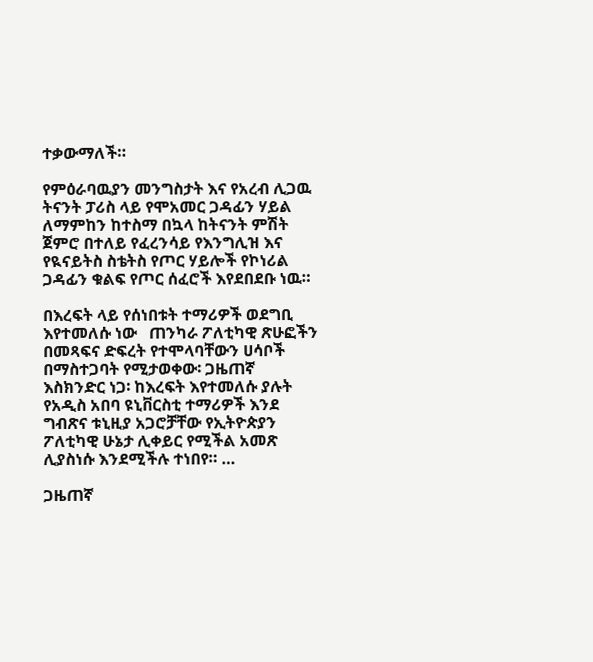ተቃውማለች።

የምዕራባዉያን መንግስታት እና የአረብ ሊጋዉ ትናንት ፓሪስ ላይ የሞአመር ጋዳፊን ሃይል ለማምከን ከተስማ በኳላ ከትናንት ምሽት ጀምሮ በተለይ የፈረንሳይ የእንግሊዝ እና የዪናይትስ ስቴትስ የጦር ሃይሎች የኮነሪል ጋዳፊን ቁልፍ የጦር ሰፈሮች እየደበደቡ ነዉ።

በእረፍት ላይ የሰነበቱት ተማሪዎች ወደግቢ እየተመለሱ ነው   ጠንካራ ፖለቲካዊ ጽሁፎችን በመጻፍና ድፍረት የተሞላባቸውን ሀሳቦች በማስተጋባት የሚታወቀው፡ ጋዜጠኛ እስክንድር ነጋ፡ ከእረፍት እየተመለሱ ያሉት የአዲስ አበባ ዩኒቨርስቲ ተማሪዎች እንደ ግብጽና ቱኒዚያ አጋሮቻቸው የኢትዮጵያን ፖለቲካዊ ሁኔታ ሊቀይር የሚችል አመጽ ሊያስነሱ እንደሚችሉ ተነበየ። …

ጋዜጠኛ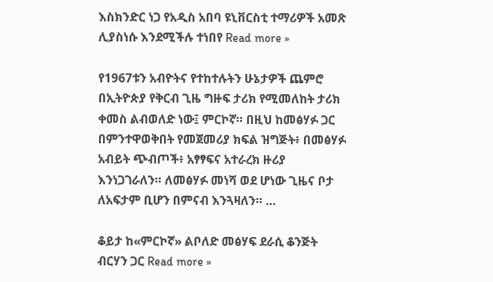እስክንድር ነጋ የአዲስ አበባ ዩኒቨርስቲ ተማሪዎች አመጽ ሊያስነሱ እንደሚችሉ ተነበየ Read more »

የ1967ቱን አብዮትና የተከተሉትን ሁኔታዎች ጨምሮ በኢትዮጵያ የቅርብ ጊዜ ግዙፍ ታሪክ የሚመለከት ታሪክ ቀመስ ልብወለድ ነው፤ ምርኮኛ። በዚህ ከመፅሃፉ ጋር በምንተዋወቅበት የመጀመሪያ ክፍል ዝግጅት፥ በመፅሃፉ አብይት ጭብጦች፥ አፃፃፍና አተራረክ ዙሪያ እንነጋገራለን። ለመፅሃፉ መነሻ ወደ ሆነው ጊዜና ቦታ ለአፍታም ቢሆን በምናብ እንጓዛለን። …

ቆይታ ከ«ምርኮኛ» ልቦለድ መፅሃፍ ደራሲ ቆንጅት ብርሃን ጋር Read more »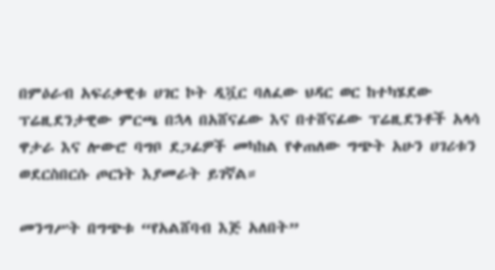በምዕራብ አፍሪቃዊቱ ሀገር ኮት ዲቯር ባለፈው ህዳር ወር ከተካሄደው ፕሬዚደንታዊው ምርጫ በኋላ በአሸናፊው እና በተሸናፊው ፕሬዚደንቶች አላሳ ዋታራ እና ሎውሮ ባግቦ ደጋፊዎች መካከል የቀጠለው ግጭት አሁን ሀገሪቱን ወደርስበርሱ ጦርነት እያመራት ይገኛል።

መንግሥት በግጭቱ “የአልሸባብ እጅ አለበት”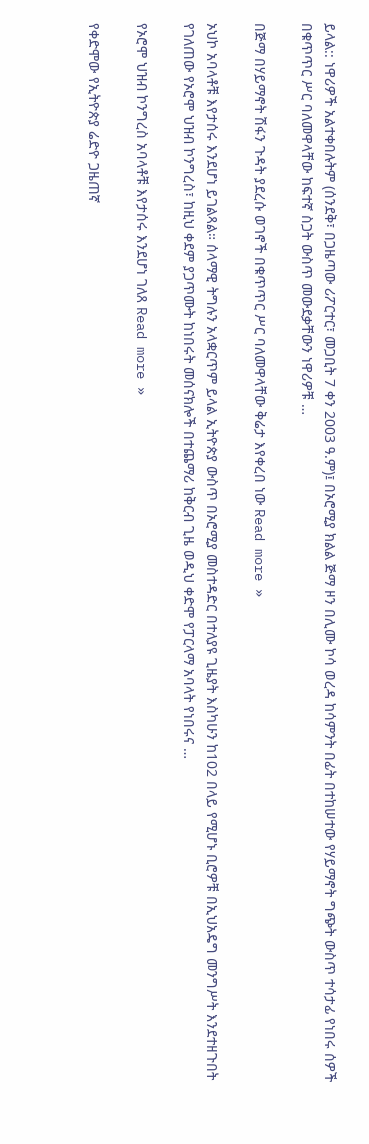ይላል:: ነዋሪዎች አልተቀበሉትም (ሰንደቅ፣ በጋዜጣው ሪፖርተር፣ መጋቢት 7 ቀን 2003 ዓ.ም)፤ በኦሮሚያ ክልል ጅማ ዞን በሊሙ ኮሳ ወረዳ ከሳምንት በፊት በተከሠተው የሃይማኖት ግጭት ውስጥ ተሳታፊ የነበሩ ሰዎች በቁጥጥር ሥር ባለመዋላቸው ከፍተኛ ስጋት ውስጥ መውደቃቸውን ነዋሪዎቹ …

በጅማ በሃይማኖት ሽፋን ጉዳት ያደረሱ ወገኖች በቁጥጥር ሥር ባለመዋላቸው ቅሬታ እየቀረበ ነው Read more »

ኦህኮ አባላቶቹ እየታሰሩ እንደሆነ ይገልጻል። ሰላማዊ ትግሉን አላቋርጥም ይላል ኢትዮጵያ ውስጥ በኦሮሚያ መስተዳድር በተለያዩ ጊዜያት እስካሁን ከ102 በላይ የሚሆኑ ቢሮዎቹ በኢህአዴግ መንግሥት እንደተዘጉበት የገለጠው የኦሮሞ ህዝብ ኮንግረስ፣ ከዚህ ቀደም ያጋጥሙት ከነበሩት መሰናክሎች በተጨማሪ ከቅርብ ጊዜ ወዲህ ቀድሞ የፓርላማ አባላት የነበሩና …

የኦሮሞ ህዝብ ኮንግረስ አባላቶቹ እየታሰሩ እንደሆነ ገለጸ Read more »

የቀድሞው የኢትዮጵያ ሬድዮ ጋዜጠኛ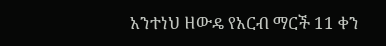አንተነህ ዘውዴ የአርብ ማርች 11 ቀን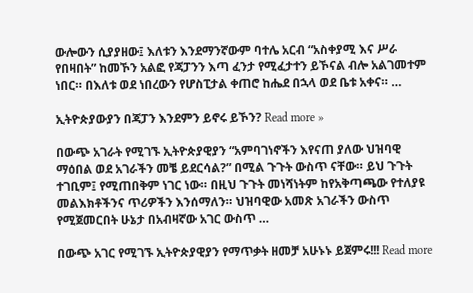ውሎውን ሲያያዘው፤ እለቱን እንደማንኛውም ባተሌ አርብ “አስቀያሚ እና ሥራ የበዛበት” ከመኾን አልፎ የጃፓንን እጣ ፈንታ የሚፈታተን ይኾናል ብሎ አልገመተም ነበር። በእለቱ ወደ ነበረውን የሆስፒታል ቀጠሮ ከሔደ በኋላ ወደ ቤቱ አቀና። …

ኢትዮጵያውያን በጃፓን እንደምን ይኖሩ ይኾን? Read more »

በውጭ አገራት የሚገኙ ኢትዮጵያዊያን “አምባገነኖችን እየናጠ ያለው ህዝባዊ ማዕበል ወደ አገራችን መቼ ይደርሳል?” በሚል ጉጉት ውስጥ ናቸው። ይህ ጉጉት ተገቢም፤ የሚጠበቅም ነገር ነው። በዚህ ጉጉት መነሻነትም ከየአቅጣጫው የተለያዩ  መልእክቶችንና ጥሪዎችን እንሰማለን። ህዝባዊው አመጽ አገራችን ውስጥ የሚጀመርበት ሁኔታ በአብዛኛው አገር ውስጥ …

በውጭ አገር የሚገኙ ኢትዮጵያዊያን የማጥቃት ዘመቻ አሁኑኑ ይጀምሩ!!! Read more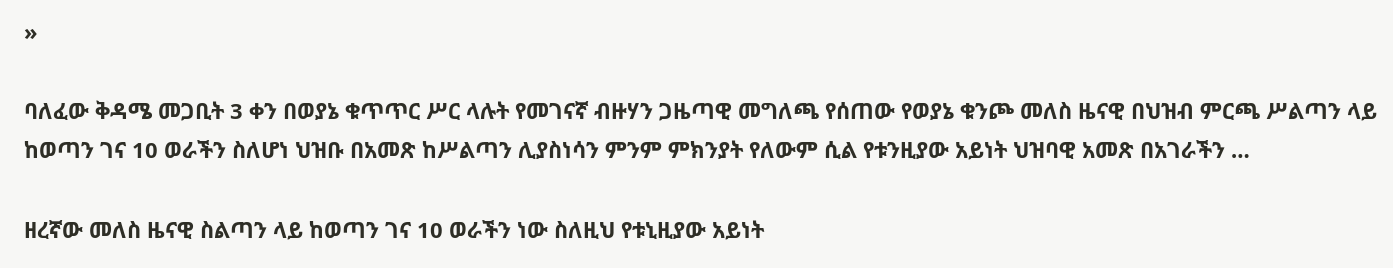»

ባለፈው ቅዳሜ መጋቢት 3 ቀን በወያኔ ቁጥጥር ሥር ላሉት የመገናኛ ብዙሃን ጋዜጣዊ መግለጫ የሰጠው የወያኔ ቁንጮ መለስ ዜናዊ በህዝብ ምርጫ ሥልጣን ላይ ከወጣን ገና 10 ወራችን ስለሆነ ህዝቡ በአመጽ ከሥልጣን ሊያስነሳን ምንም ምክንያት የለውም ሲል የቱንዚያው አይነት ህዝባዊ አመጽ በአገራችን …

ዘረኛው መለስ ዜናዊ ስልጣን ላይ ከወጣን ገና 10 ወራችን ነው ስለዚህ የቱኒዚያው አይነት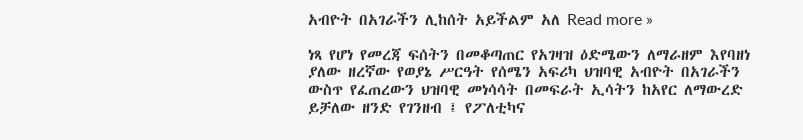አብዮት በአገራችን ሊከሰት አይችልም አለ Read more »

ነጻ የሆነ የመረጃ ፍሰትን በመቆጣጠር የአገዛዝ ዕድሜውን ለማራዘም እየባዘነ ያለው ዘረኛው የወያኔ ሥርዓት የሰሜን አፍሪካ ህዝባዊ አብዮት በአገራችን ውስጥ የፈጠረውን ህዝባዊ መነሳሳት በመፍራት ኢሳትን ከአየር ለማውረድ  ይቻለው ዘንድ የገንዘብ ፤ የፖለቲካና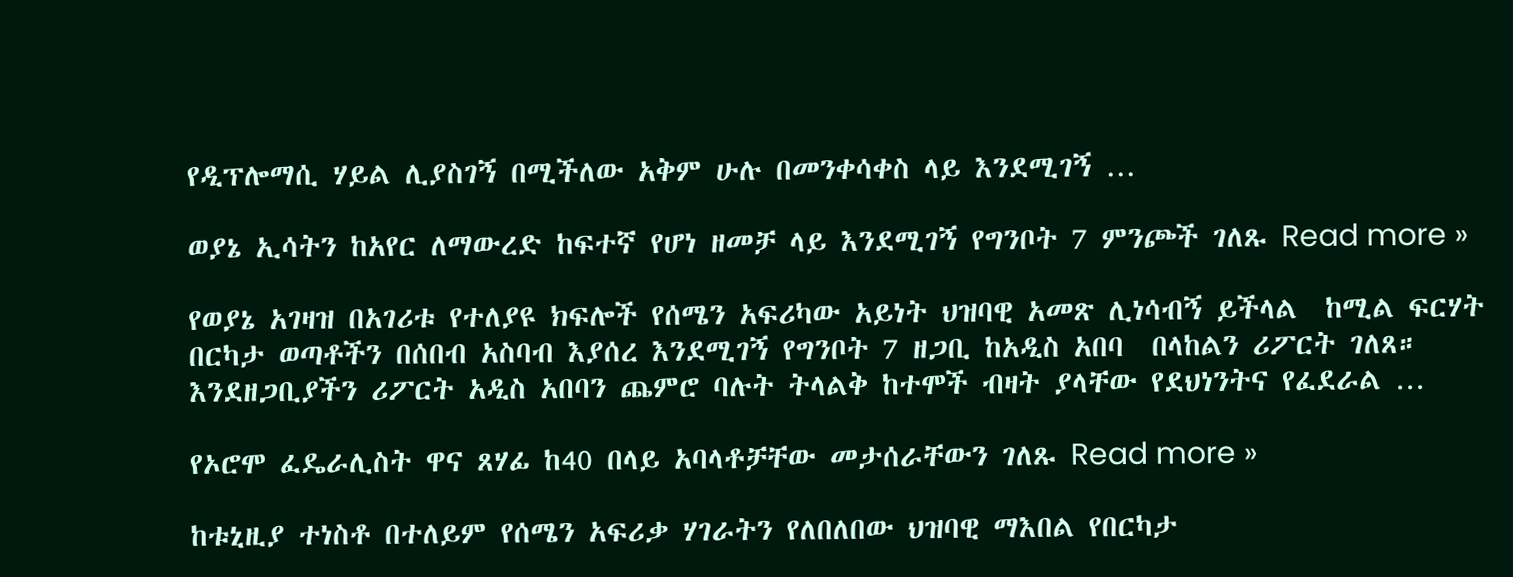የዲፕሎማሲ ሃይል ሊያስገኝ በሚችለው አቅም ሁሉ በመንቀሳቀስ ላይ እንደሚገኝ …

ወያኔ ኢሳትን ከአየር ለማውረድ ከፍተኛ የሆነ ዘመቻ ላይ እንደሚገኝ የግንቦት 7 ምንጮች ገለጹ Read more »

የወያኔ አገዛዝ በአገሪቱ የተለያዩ ክፍሎች የሰሜን አፍሪካው አይነት ህዝባዊ አመጽ ሊነሳብኝ ይችላል  ከሚል ፍርሃት በርካታ ወጣቶችን በሰበብ አስባብ እያሰረ እንደሚገኝ የግንቦት 7 ዘጋቢ ከአዲስ አበባ  በላከልን ሪፖርት ገለጸ። እንደዘጋቢያችን ሪፖርት አዲስ አበባን ጨምሮ ባሉት ትላልቅ ከተሞች ብዛት ያላቸው የደህነንትና የፈደራል …

የኦሮሞ ፈዴራሊስት ዋና ጸሃፊ ከ40 በላይ አባላቶቻቸው መታሰራቸውን ገለጹ Read more »

ከቱኒዚያ ተነስቶ በተለይም የሰሜን አፍሪቃ ሃገራትን የለበለበው ህዝባዊ ማእበል የበርካታ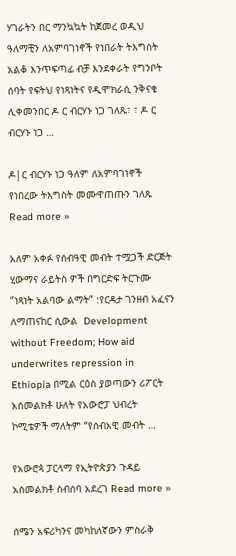ሃገራትን በር ማንኳኳት ከጀመረ ወዲህ ዓለማቺን ለአምባገነኖች የነበራት ትእግስት አልቆ እንጥፍጣፊ ብቻ እንደቀራት የግንቦት ሰባት የፍትህ የነጻነትና የዲሞክራሲ ንቅናቄ ሊቀመንበር ዶ ር ብርሃኑ ነጋ ገለጹ፣ ፣ ዶ ር ብርሃኑ ነጋ …

ዶ|ር ብርሃኑ ነጋ ዓለም ለአምባገነኖች የነበረው ትእግስት መሙዋጠጡን ገለጹ Read more »

አለም አቀፉ የሰብዓዊ መብት ተሟጋች ድርጅት ሂውማና ራይትስ ዎች በግርድፍ ትርጉሙ ”ነጻነት አልባው ልማት” :የርዳታ ገንዘብ አፈናን ለማጠናከር ሲውል  Development without Freedom; How aid underwrites repression in Ethiopia በሚል ርዕስ ያወጣውን ሪፖርት አስመልክቶ ሁለት የአውሮፓ ህብረት ኮሚቴዎች ማለትም “የሰብአዊ መብት …

የአውሮጳ ፓርላማ የኢትዮጵያን ጉዳይ አስመልክቶ ስብሰባ አደረገ Read more »

ሰሜን አፍሪካንና መካከለኛውን ምስራቅ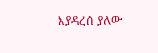እያዳረሰ ያለው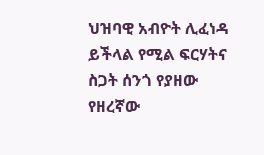ህዝባዊ አብዮት ሊፈነዳ ይችላል የሚል ፍርሃትና ስጋት ሰንጎ የያዘው የዘረኛው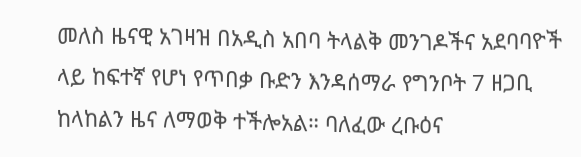መለስ ዜናዊ አገዛዝ በአዲስ አበባ ትላልቅ መንገዶችና አደባባዮች ላይ ከፍተኛ የሆነ የጥበቃ ቡድን እንዳሰማራ የግንቦት 7 ዘጋቢ ከላከልን ዜና ለማወቅ ተችሎአል። ባለፈው ረቡዕና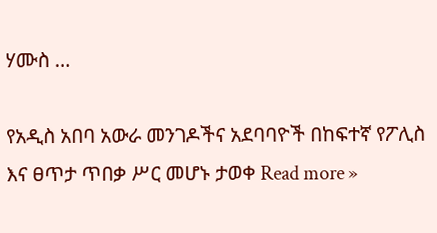ሃሙስ …

የአዲስ አበባ አውራ መንገዶችና አደባባዮች በከፍተኛ የፖሊስ እና ፀጥታ ጥበቃ ሥር መሆኑ ታወቀ Read more »